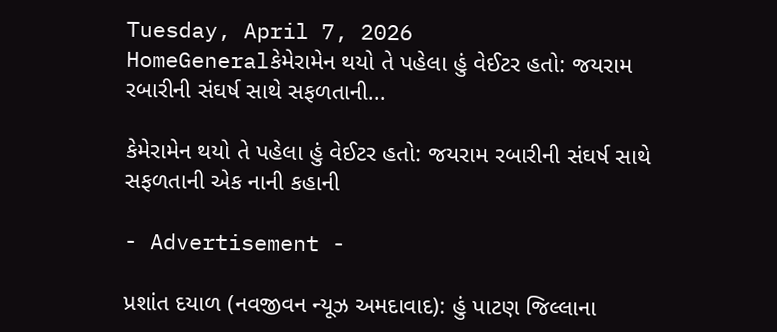Tuesday, April 7, 2026
HomeGeneralકેમેરામેન થયો તે પહેલા હું વેઈટર હતો: જયરામ રબારીની સંઘર્ષ સાથે સફળતાની...

કેમેરામેન થયો તે પહેલા હું વેઈટર હતો: જયરામ રબારીની સંઘર્ષ સાથે સફળતાની એક નાની કહાની

- Advertisement -

પ્રશાંત દયાળ (નવજીવન ન્યૂઝ અમદાવાદ): હું પાટણ જિલ્લાના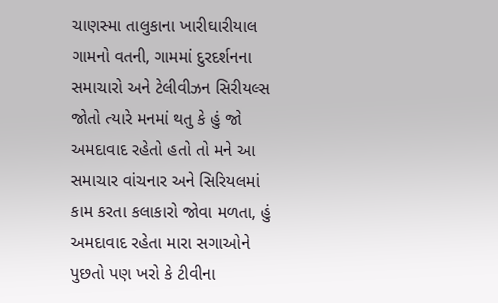ચાણસ્મા તાલુકાના ખારીઘારીયાલ ગામનો વતની, ગામમાં દુરદર્શનના સમાચારો અને ટેલીવીઝન સિરીયલ્સ જોતો ત્યારે મનમાં થતુ કે હું જો અમદાવાદ રહેતો હતો તો મને આ સમાચાર વાંચનાર અને સિરિયલમાં કામ કરતા કલાકારો જોવા મળતા, હું અમદાવાદ રહેતા મારા સગાઓને પુછતો પણ ખરો કે ટીવીના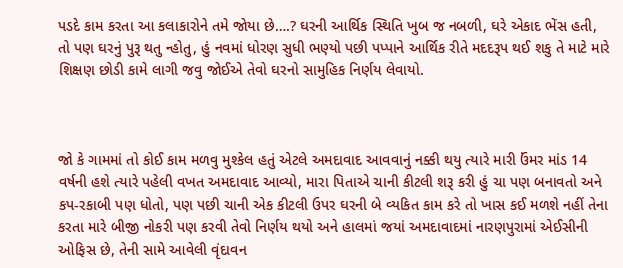પડદે કામ કરતા આ કલાકારોને તમે જોયા છે….? ઘરની આર્થિક સ્થિતિ ખુબ જ નબળી, ઘરે એકાદ ભેંસ હતી, તો પણ ઘરનું પુરૂ થતુ ન્હોતુ, હું નવમાં ધોરણ સુધી ભણ્યો પછી પપ્પાને આર્થિક રીતે મદદરૂપ થઈ શકુ તે માટે મારે શિક્ષણ છોડી કામે લાગી જવુ જોઈએ તેવો ઘરનો સામુહિક નિર્ણય લેવાયો.



જો કે ગામમાં તો કોઈ કામ મળવુ મુશ્કેલ હતું એટલે અમદાવાદ આવવાનું નક્કી થયુ ત્યારે મારી ઉંમર માંડ 14 વર્ષની હશે ત્યારે પહેલી વખત અમદાવાદ આવ્યો, મારા પિતાએ ચાની કીટલી શરૂ કરી હું ચા પણ બનાવતો અને કપ-રકાબી પણ ધોતો, પણ પછી ચાની એક કીટલી ઉપર ઘરની બે વ્યકિત કામ કરે તો ખાસ કઈ મળશે નહીં તેના કરતા મારે બીજી નોકરી પણ કરવી તેવો નિર્ણય થયો અને હાલમાં જયાં અમદાવાદમાં નારણપુરામાં એઈસીની ઓફિસ છે, તેની સામે આવેલી વૃંદાવન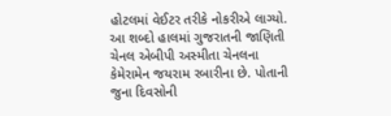હોટલમાં વેઈટર તરીકે નોકરીએ લાગ્યો. આ શબ્દો હાલમાં ગુજરાતની જાણિતી ચેનલ એબીપી અસ્મીતા ચેનલના કેમેરામેન જયરામ રબારીના છે. પોતાની જુના દિવસોની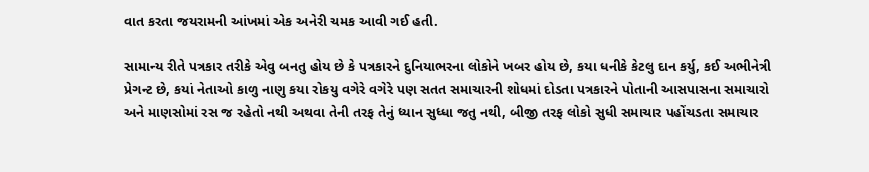વાત કરતા જયરામની આંખમાં એક અનેરી ચમક આવી ગઈ હતી.

સામાન્ય રીતે પત્રકાર તરીકે એવુ બનતુ હોય છે કે પત્રકારને દુનિયાભરના લોકોને ખબર હોય છે, કયા ધનીકે કેટલુ દાન કર્યુ, કઈ અભીનેત્રી પ્રેગન્ટ છે, કયાં નેતાઓ કાળુ નાણુ કયા રોકયુ વગેરે વગેરે પણ સતત સમાચારની શોધમાં દોડતા પત્રકારને પોતાની આસપાસના સમાચારો અને માણસોમાં રસ જ રહેતો નથી અથવા તેની તરફ તેનું ધ્યાન સુધ્ધા જતુ નથી, બીજી તરફ લોકો સુધી સમાચાર પહોંચડતા સમાચાર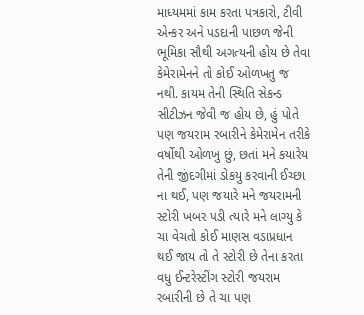માધ્યમમાં કામ કરતા પત્રકારો, ટીવી એન્કર અને પડદાની પાછળ જેની ભૂમિકા સૌથી અગત્યની હોય છે તેવા કેમેરામેનને તો કોઈ ઓળખતુ જ નથી. કાયમ તેની સ્થિતિ સેકન્ડ સીટીઝન જેવી જ હોય છે, હું પોતે પણ જયરામ રબારીને કેમેરામેન તરીકે વર્ષોથી ઓળખુ છું, છતાં મને કયારેય તેની જીંદગીમાં ડોકયુ કરવાની ઈચ્છા ના થઈ, પણ જયારે મને જયરામની સ્ટોરી ખબર પડી ત્યારે મને લાગ્યુ કે ચા વેચતો કોઈ માણસ વડાપ્રધાન થઈ જાય તો તે સ્ટોરી છે તેના કરતા વધુ ઈન્ટરેસ્ટીંગ સ્ટોરી જયરામ રબારીની છે તે ચા પણ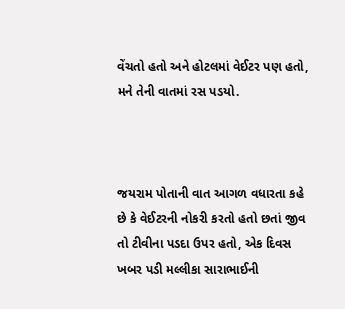વેંચતો હતો અને હોટલમાં વેઈટર પણ હતો, મને તેની વાતમાં રસ પડયો.



જયરામ પોતાની વાત આગળ વધારતા કહે છે કે વેઈટરની નોકરી કરતો હતો છતાં જીવ તો ટીવીના પડદા ઉપર હતો, એક દિવસ ખબર પડી મલ્લીકા સારાભાઈની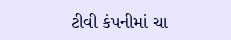ટીવી કંપનીમાં ચા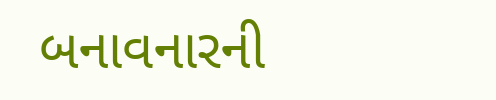બનાવનારની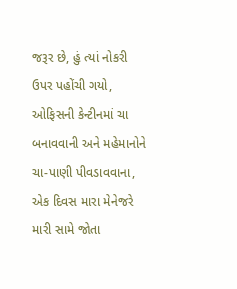જરૂર છે, હું ત્યાં નોકરી ઉપર પહોંચી ગયો, ઓફિસની કેન્ટીનમાં ચા બનાવવાની અને મહેમાનોને ચા-પાણી પીવડાવવાના, એક દિવસ મારા મેનેજરે મારી સામે જોતા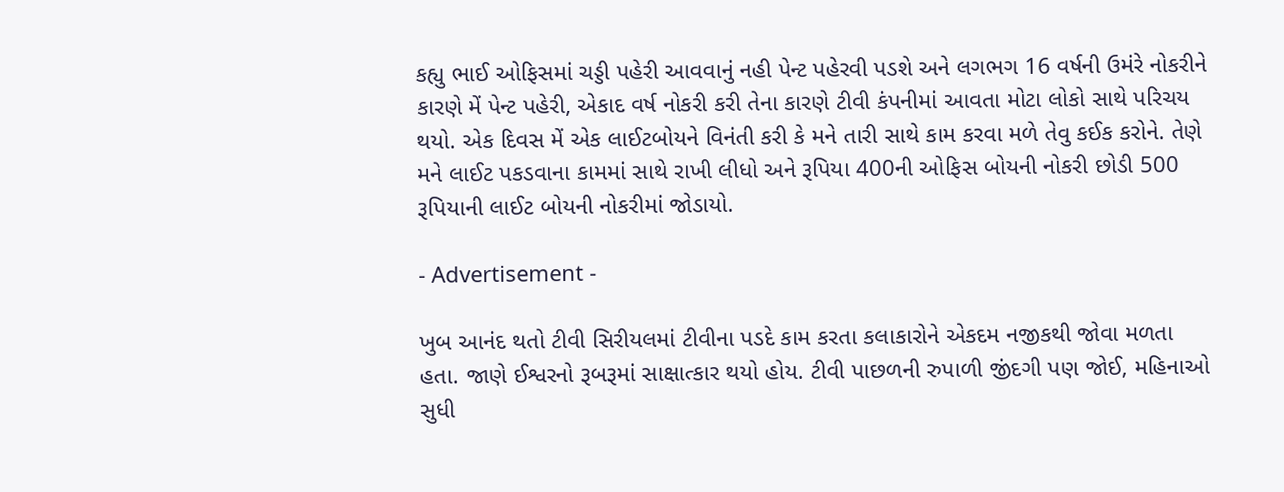કહ્યુ ભાઈ ઓફિસમાં ચડ્ડી પહેરી આવવાનું નહી પેન્ટ પહેરવી પડશે અને લગભગ 16 વર્ષની ઉમંરે નોકરીને કારણે મેં પેન્ટ પહેરી, એકાદ વર્ષ નોકરી કરી તેના કારણે ટીવી કંપનીમાં આવતા મોટા લોકો સાથે પરિચય થયો. એક દિવસ મેં એક લાઈટબોયને વિનંતી કરી કે મને તારી સાથે કામ કરવા મળે તેવુ કઈક કરોને. તેણે મને લાઈટ પકડવાના કામમાં સાથે રાખી લીધો અને રૂપિયા 400ની ઓફિસ બોયની નોકરી છોડી 500 રૂપિયાની લાઈટ બોયની નોકરીમાં જોડાયો.

- Advertisement -

ખુબ આનંદ થતો ટીવી સિરીયલમાં ટીવીના પડદે કામ કરતા કલાકારોને એકદમ નજીકથી જોવા મળતા હતા. જાણે ઈશ્વરનો રૂબરૂમાં સાક્ષાત્કાર થયો હોય. ટીવી પાછળની રુપાળી જીંદગી પણ જોઈ, મહિનાઓ સુધી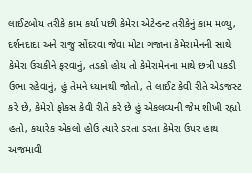લાઈટબોય તરીકે કામ કર્યા પછી કેમેરા એટેન્ડન્ટ તરીકેનું કામ મળ્યુ, દર્શનદાદા અને રાજુ સોંદરવા જેવા મોટા ગજાના કેમેરામેનની સાથે કેમેરા ઉચકીને ફરવાનું, તડકો હોય તો કેમેરામેનના માથે છત્રી પકડી ઉભા રહેવાનું, હું તેમને ધ્યાનથી જોતો, તે લાઈટ કેવી રીતે એડજસ્ટ કરે છે, કેમેરો ફોકસ કેવી રીતે કરે છે હું એકલવ્યની જેમ શીખી રહ્યો હતો, કયારેક એકલો હોઉ ત્યારે ડરતા ડરતા કેમેરા ઉપર હાથ અજમાવી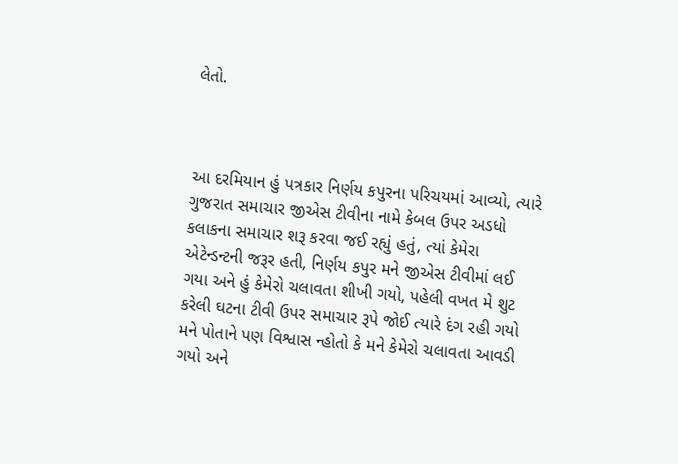લેતો.



આ દરમિયાન હું પત્રકાર નિર્ણય કપુરના પરિચયમાં આવ્યો, ત્યારે ગુજરાત સમાચાર જીએસ ટીવીના નામે કેબલ ઉપર અડધો કલાકના સમાચાર શરૂ કરવા જઈ રહ્યું હતું, ત્યાં કેમેરા એટેન્ડન્ટની જરૂર હતી, નિર્ણય કપુર મને જીએસ ટીવીમાં લઈ ગયા અને હું કેમેરો ચલાવતા શીખી ગયો, પહેલી વખત મે શુટ કરેલી ઘટના ટીવી ઉપર સમાચાર રૂપે જોઈ ત્યારે દંગ રહી ગયો મને પોતાને પણ વિશ્વાસ ન્હોતો કે મને કેમેરો ચલાવતા આવડી ગયો અને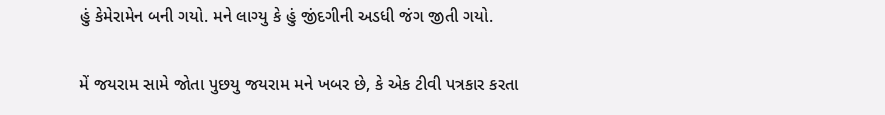હું કેમેરામેન બની ગયો. મને લાગ્યુ કે હું જીંદગીની અડધી જંગ જીતી ગયો.

મેં જયરામ સામે જોતા પુછયુ જયરામ મને ખબર છે, કે એક ટીવી પત્રકાર કરતા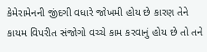કેમેરામેનની જીંદગી વધારે જોખમી હોય છે કારણ તેને કાયમ વિપરીત સંજોગો વચ્ચે કામ કરવાનું હોય છે તો તને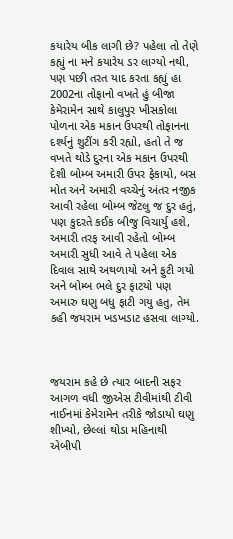કયારેય બીક લાગી છે? પહેલા તો તેણે કહ્યું ના મને કયારેય ડર લાગ્યો નથી, પણ પછી તરત યાદ કરતા કહ્યું હા 2002ના તોફાનો વખતે હું બીજા કેમેરામેન સાથે કાલુપુર ખીસકોલા પોળના એક મકાન ઉપરથી તોફાનના દર્શ્યનું શુટીંગ કરી રહ્યો, હતો તે જ વખતે થોડે દુરના એક મકાન ઉપરથી દેશી બોમ્બ અમારી ઉપર ફેકાયો, બસ મોત અને અમારી વચ્ચેનું અંતર નજીક આવી રહેલા બોમ્બ જેટલુ જ દુર હતું, પણ કુદરતે કઈક બીજુ વિચાર્યુ હશે, અમારી તરફ આવી રહેતો બોમ્બ અમારી સુધી આવે તે પહેલા એક દિવાલ સાથે અથળાયો અને ફુટી ગયો અને બોમ્બ ભલે દુર ફાટયો પણ અમારુ ઘણુ બધુ ફાટી ગયુ હતુ, તેમ કહી જયરામ ખડખડાટ હસવા લાગ્યો.



જયરામ કહે છે ત્યાર બાદની સફર આગળ વધી જીએસ ટીવીમાંથી ટીવી નાઈનમાં કેમેરામેન તરીકે જોડાયો ઘણુ શીખ્યો, છેલ્લાં થોડા મહિનાથી એબીપી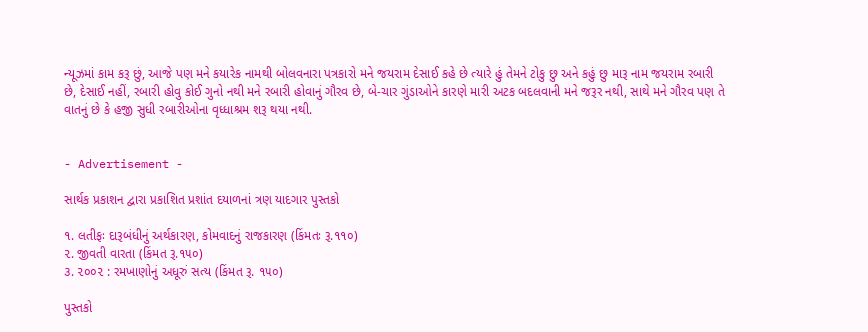ન્યૂઝમાં કામ કરૂ છું, આજે પણ મને કયારેક નામથી બોલવનારા પત્રકારો મને જયરામ દેસાઈ કહે છે ત્યારે હું તેમને ટોકુ છુ અને કહું છુ મારૂ નામ જયરામ રબારી છે, દેસાઈ નહીં, રબારી હોવુ કોઈ ગુનો નથી મને રબારી હોવાનું ગૌરવ છે, બે-ચાર ગુંડાઓને કારણે મારી અટક બદલવાની મને જરૂર નથી, સાથે મને ગૌરવ પણ તે વાતનું છે કે હજી સુધી રબારીઓના વૃધ્ધાશ્રમ શરૂ થયા નથી.


- Advertisement -

સાર્થક પ્રકાશન દ્વારા પ્રકાશિત પ્રશાંત દયાળનાં ત્રણ યાદગાર પુસ્તકો

૧. લતીફઃ દારૂબંધીનું અર્થકારણ, કોમવાદનું રાજકારણ (કિંમતઃ રૂ.૧૧૦)
૨. જીવતી વારતા (કિંમત રૂ.૧૫૦)
૩. ૨૦૦૨ : રમખાણોનું અધૂરું સત્ય (કિંમત રૂ. ૧૫૦)

પુસ્તકો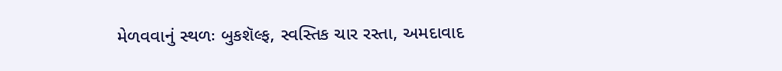મેળવવાનું સ્થળઃ બુકશૅલ્ફ, સ્વસ્તિક ચાર રસ્તા, અમદાવાદ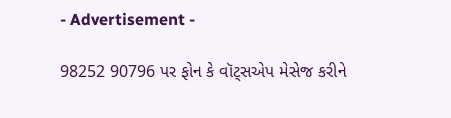- Advertisement -

98252 90796 પર ફોન કે વૉટ્સએપ મેસેજ કરીને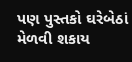પણ પુસ્તકો ઘરેબેઠાં મેળવી શકાય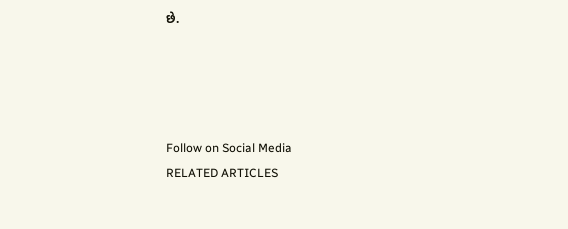છે.




Follow on Social Media
RELATED ARTICLES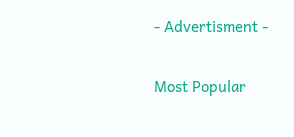- Advertisment -

Most Popular